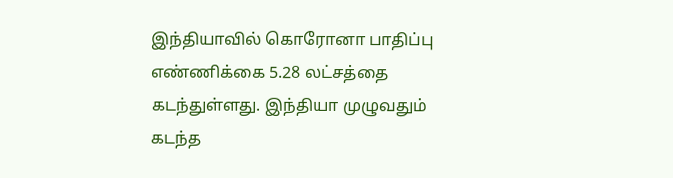இந்தியாவில் கொரோனா பாதிப்பு எண்ணிக்கை 5.28 லட்சத்தை கடந்துள்ளது. இந்தியா முழுவதும் கடந்த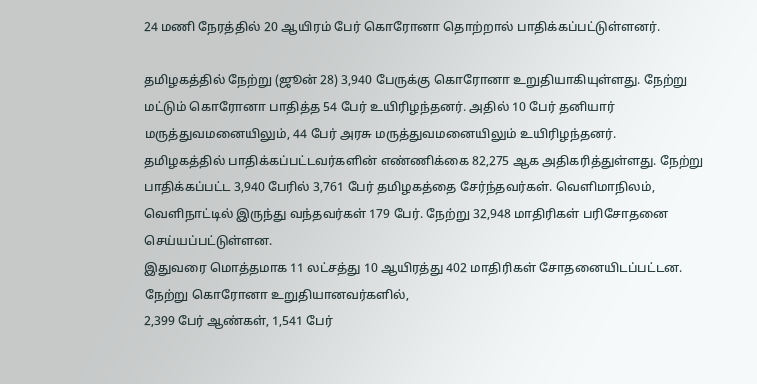24 மணி நேரத்தில் 20 ஆயிரம் பேர் கொரோனா தொற்றால் பாதிக்கப்பட்டுள்ளனர்.

தமிழகத்தில் நேற்று (ஜூன் 28) 3,940 பேருக்கு கொரோனா உறுதியாகியுள்ளது. நேற்று மட்டும் கொரோனா பாதித்த 54 பேர் உயிரிழந்தனர். அதில் 10 பேர் தனியார் மருத்துவமனையிலும், 44 பேர் அரசு மருத்துவமனையிலும் உயிரிழந்தனர்.
தமிழகத்தில் பாதிக்கப்பட்டவர்களின் எண்ணிக்கை 82,275 ஆக அதிகரித்துள்ளது. நேற்று பாதிக்கப்பட்ட 3,940 பேரில் 3,761 பேர் தமிழகத்தை சேர்ந்தவர்கள். வெளிமாநிலம், வெளிநாட்டில் இருந்து வந்தவர்கள் 179 பேர். நேற்று 32,948 மாதிரிகள் பரிசோதனை செய்யப்பட்டுள்ளன.
இதுவரை மொத்தமாக 11 லட்சத்து 10 ஆயிரத்து 402 மாதிரிகள் சோதனையிடப்பட்டன. நேற்று கொரோனா உறுதியானவர்களில்,
2,399 பேர் ஆண்கள், 1,541 பேர்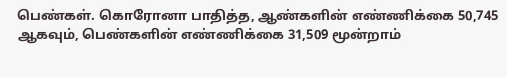பெண்கள். கொரோனா பாதித்த, ஆண்களின் எண்ணிக்கை 50,745 ஆகவும், பெண்களின் எண்ணிக்கை 31,509 மூன்றாம்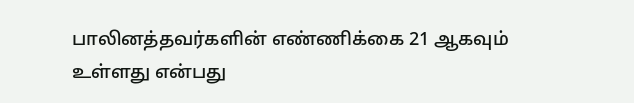பாலினத்தவர்களின் எண்ணிக்கை 21 ஆகவும் உள்ளது என்பது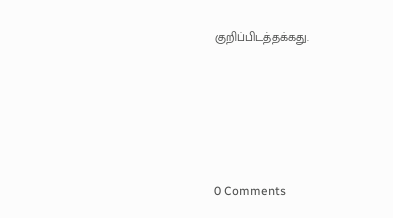குறிப்பிடத்தக்கது.






0 Comments